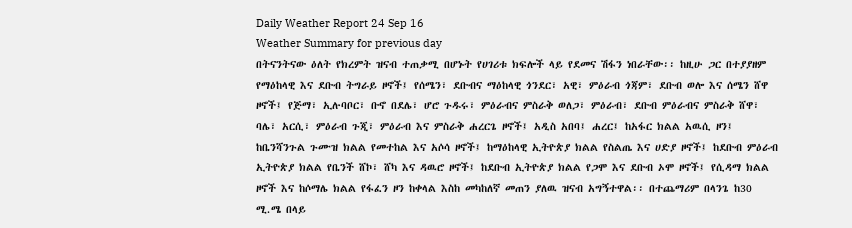Daily Weather Report 24 Sep 16
Weather Summary for previous day
በትናንትናው ዕለት የክረምት ዝናብ ተጠቃሚ በሆኑት የሀገሪቱ ክፍሎች ላይ የደመና ሽፋን ነበራቸው፡፡ ከዚሁ ጋር በተያያዘም የማዕከላዊ እና ደቡብ ትግራይ ዞኖች፤ የሰሜን፣ ደቡብና ማዕከላዊ ጎንደር፣ አዊ፣ ምዕራብ ጎጃም፣ ደቡብ ወሎ እና ሰሜን ሸዋ ዞኖች፤ የጅማ፣ ኢሉባቦር፣ ቡኖ በደሌ፣ ሆሮ ጉዱሩ፣ ምዕራብና ምስራቅ ወለጋ፣ ምዕራብ፣ ደቡብ ምዕራብና ምስራቅ ሸዋ፣ ባሌ፣ አርሲ፣ ምዕራብ ጉጂ፣ ምዕራብ እና ምስራቅ ሐረርጌ ዞኖች፤ አዲስ አበባ፤ ሐረር፤ ከአፋር ክልል አዉሲ ዞን፤ ከቤንሻንጉል ጉሙዝ ክልል የመተከል እና አሶሳ ዞኖች፤ ከማዕከላዊ ኢትዮጵያ ክልል የስልጤ እና ሀድያ ዞኖች፤ ከደቡብ ምዕራብ ኢትዮጵያ ክልል የቤንች ሸኮ፣ ሸካ እና ዳዉሮ ዞኖች፤ ከደቡብ ኢትዮጵያ ክልል የጋሞ እና ደቡብ ኦሞ ዞኖች፤ የሲዳማ ክልል ዞኖች እና ከሶማሌ ክልል የፋፈን ዞን ከቀላል እስከ መካከለኛ መጠን ያለዉ ዝናብ አግኝተዋል፡፡ በተጨማሪም በላንጌ ከ30 ሚ.ሜ በላይ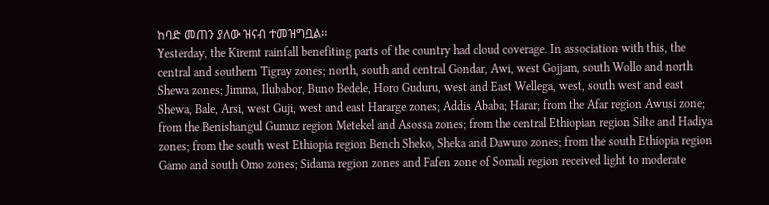ከባድ መጠን ያለው ዝናብ ተመዝግቧል፡፡
Yesterday, the Kiremt rainfall benefiting parts of the country had cloud coverage. In association with this, the central and southern Tigray zones; north, south and central Gondar, Awi, west Gojjam, south Wollo and north Shewa zones; Jimma, Ilubabor, Buno Bedele, Horo Guduru, west and East Wellega, west, south west and east Shewa, Bale, Arsi, west Guji, west and east Hararge zones; Addis Ababa; Harar; from the Afar region Awusi zone; from the Benishangul Gumuz region Metekel and Asossa zones; from the central Ethiopian region Silte and Hadiya zones; from the south west Ethiopia region Bench Sheko, Sheka and Dawuro zones; from the south Ethiopia region Gamo and south Omo zones; Sidama region zones and Fafen zone of Somali region received light to moderate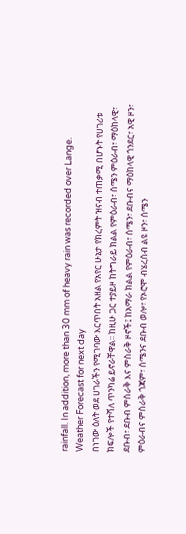rainfall. In addition, more than 30 mm of heavy rain was recorded over Lange.
Weather Forecast for next day
በነገው ዕለት ወደ ሀገራችን የሚገባው እርጥበት አዘል የአየር ሁኔታ የክረምት ዝናብ ተጠቃሚ በሆኑት የሀገሪቱ ክፍሎች የተሻለ ጥንካሬ ይኖራቸዋል፡፡ ከዚሁ ጋር ተያይዞ ከትግራይ ክልል የምዕራብ፣ ሰሜን ምዕራብ፣ ማዕከላዊ፣ ደቡብ፣ ደቡብ ምስራቅ እና ምስራቅ ዞኖች፤ ከአማራ ክልል የምዕራብ፣ ሰሜን፣ ደቡብና ማዕከላዊ ጎንደር፣ አዊ ዞን፣ ምዕራብና ምስራቅ ጎጃም፣ ሰሜንና ደቡብ ወሎ፣ የኦሮሞ ብሄረሰብ ልዩ ዞን፣ ሰሜን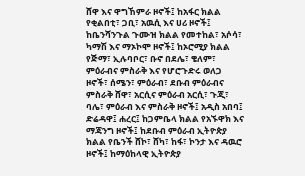ሸዋ እና ዋግኸምራ ዞኖች፤ ከአፋር ክልል የቂልበቲ፣ ጋቢ፣ አዉሲ እና ሀሪ ዞኖች፤ ከቤንሻንጉል ጉሙዝ ክልል የመተከል፣ አሶሳ፣ ካማሽ እና ማኦኮሞ ዞኖች፤ ከኦሮሚያ ክልል የጅማ፣ ኢሉባቦር፣ ቡኖ በደሌ፣ ቄለም፣ ምዕራብና ምስራቅ እና የሆሮጉድሩ ወለጋ ዞኖች፣ ሰሜን፣ ምዕራብ፣ ደቡብ ምዕራብና ምስራቅ ሸዋ፣ አርሲና ምዕራብ አርሲ፣ ጉጂ፣ ባሌ፣ ምዕራብ እና ምስራቅ ዞኖች፤ አዲስ አበባ፤ ድሬዳዋ፤ ሐረር፤ ከጋምቤላ ክልል የአኙዋክ እና ማጃንግ ዞኖች፤ ከደቡብ ምዕራብ ኢትዮጵያ ክልል የቤንች ሸኮ፣ ሸካ፣ ከፋ፣ ኮንታ እና ዳዉሮ ዞኖች፤ ከማዕከላዊ ኢትዮጵያ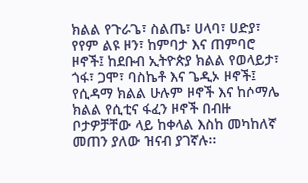ክልል የጉራጌ፣ ስልጤ፣ ሀላባ፣ ሀድያ፣ የየም ልዩ ዞን፣ ከምባታ እና ጠምባሮ ዞኖች፤ ከደቡብ ኢትዮጵያ ክልል የወላይታ፣ ጎፋ፣ ጋሞ፣ ባስኬቶ እና ጌዲኦ ዞኖች፤ የሲዳማ ክልል ሁሉም ዞኖች እና ከሶማሌ ክልል የሲቲና ፋፈን ዞኖች በብዙ ቦታዎቻቸው ላይ ከቀላል እስከ መካከለኛ መጠን ያለው ዝናብ ያገኛሉ፡፡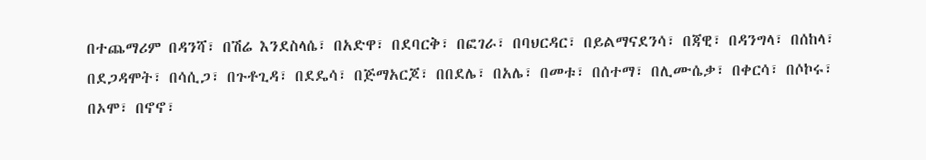በተጨማሪም በዳንሻ፣ በሽሬ እንደስላሴ፣ በአድዋ፣ በደባርቅ፣ በፎገራ፣ በባህርዳር፣ በይልማናደንሳ፣ በጃዊ፣ በዳንግላ፣ በሰከላ፣ በደጋዳሞት፣ በሳሲጋ፣ በጉቶጊዳ፣ በደዴሳ፣ በጅማአርጆ፣ በበደሌ፣ በአሌ፣ በመቱ፣ በሰተማ፣ በሊሙሴቃ፣ በቀርሳ፣ በሶኮሩ፣ በኦሞ፣ በኖኖ፣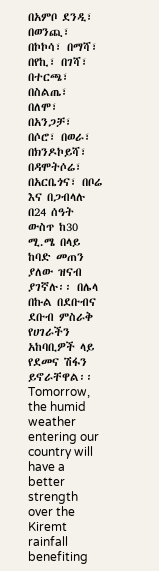በአምቦ ደንዲ፣ በወንጪ፣ በኮኮሳ፣ በማሻ፣ በየኪ፣ በገሻ፣ በተርጫ፣ በስልጤ፣ በለሞ፣ በአንጋቻ፣ በሶሮ፣ በወራ፣ በክንዶኮይሻ፣ በዳሞትሶሬ፣ በአርቤጎና፣ በቦሬ እና በጋብላሉ በ24 ሰዓት ውስጥ ከ30 ሚ.ሜ በላይ ከባድ መጠን ያለው ዝናብ ያገኛሉ፡፡ በሌላ በኩል በደቡብና ደቡብ ምስራቅ የሀገራችን አከባቢዎች ላይ የደመና ሽፋን ይኖራቸዋል፡፡
Tomorrow, the humid weather entering our country will have a better strength over the Kiremt rainfall benefiting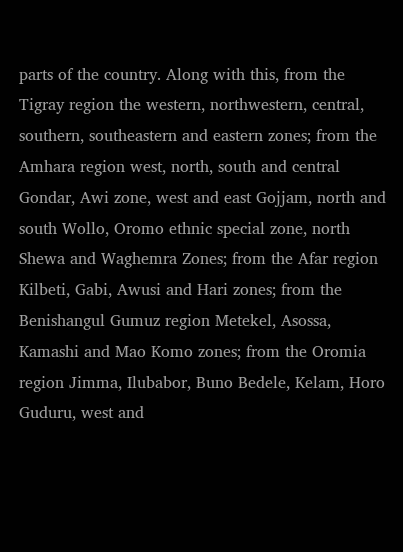parts of the country. Along with this, from the Tigray region the western, northwestern, central, southern, southeastern and eastern zones; from the Amhara region west, north, south and central Gondar, Awi zone, west and east Gojjam, north and south Wollo, Oromo ethnic special zone, north Shewa and Waghemra Zones; from the Afar region Kilbeti, Gabi, Awusi and Hari zones; from the Benishangul Gumuz region Metekel, Asossa, Kamashi and Mao Komo zones; from the Oromia region Jimma, Ilubabor, Buno Bedele, Kelam, Horo Guduru, west and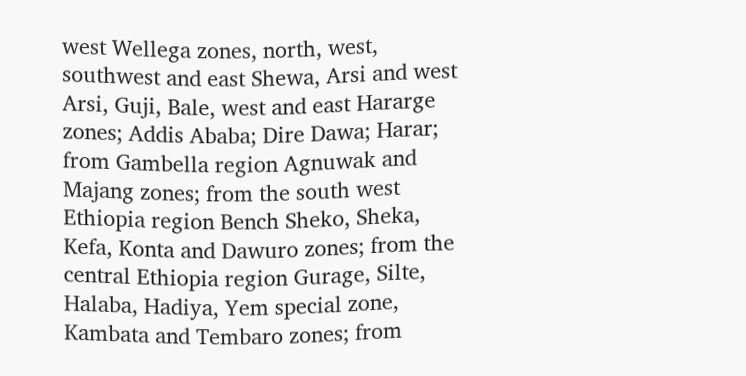west Wellega zones, north, west, southwest and east Shewa, Arsi and west Arsi, Guji, Bale, west and east Hararge zones; Addis Ababa; Dire Dawa; Harar; from Gambella region Agnuwak and Majang zones; from the south west Ethiopia region Bench Sheko, Sheka, Kefa, Konta and Dawuro zones; from the central Ethiopia region Gurage, Silte, Halaba, Hadiya, Yem special zone, Kambata and Tembaro zones; from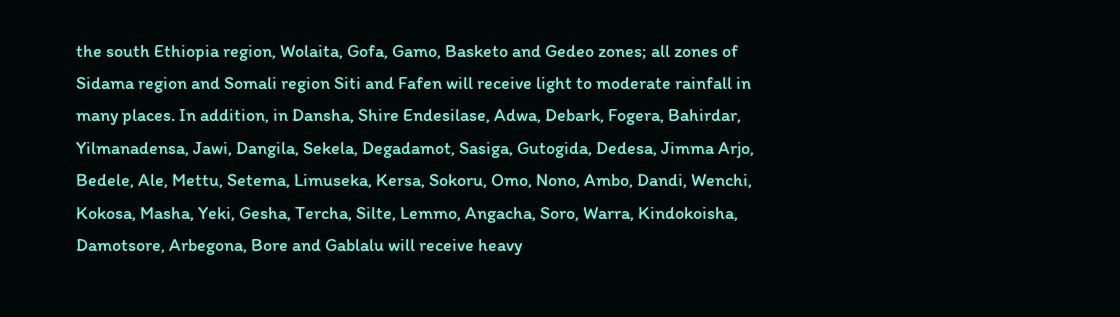the south Ethiopia region, Wolaita, Gofa, Gamo, Basketo and Gedeo zones; all zones of Sidama region and Somali region Siti and Fafen will receive light to moderate rainfall in many places. In addition, in Dansha, Shire Endesilase, Adwa, Debark, Fogera, Bahirdar, Yilmanadensa, Jawi, Dangila, Sekela, Degadamot, Sasiga, Gutogida, Dedesa, Jimma Arjo, Bedele, Ale, Mettu, Setema, Limuseka, Kersa, Sokoru, Omo, Nono, Ambo, Dandi, Wenchi, Kokosa, Masha, Yeki, Gesha, Tercha, Silte, Lemmo, Angacha, Soro, Warra, Kindokoisha, Damotsore, Arbegona, Bore and Gablalu will receive heavy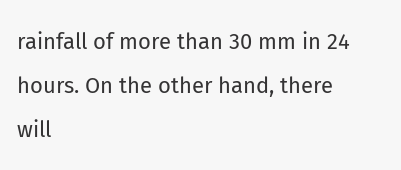rainfall of more than 30 mm in 24 hours. On the other hand, there will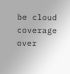be cloud coverage over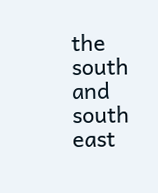the south and south east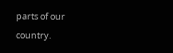parts of our country.